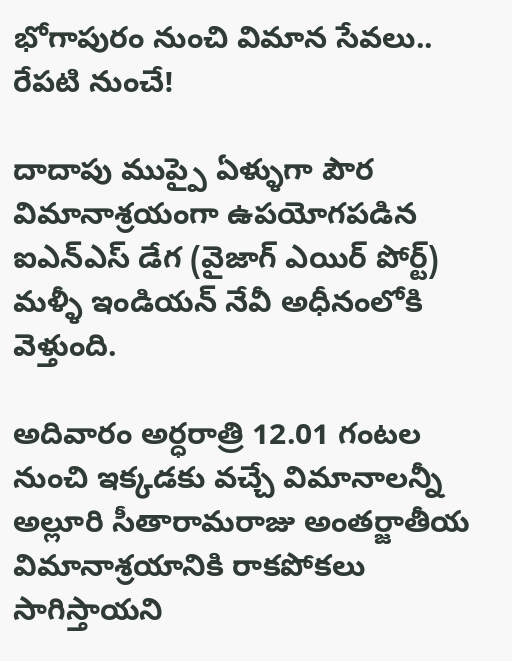భోగాపురం నుంచి విమాన సేవలు.. రేపటి నుంచే!

దాదాపు ముప్పై ఏళ్ళుగా పౌర విమానాశ్రయంగా ఉపయోగపడిన ఐఎన్ఎస్ డేగ (వైజాగ్ ఎయిర్ పోర్ట్) మళ్ళీ ఇండియన్ నేవీ అధీనంలోకి వెళ్తుంది.

అదివారం అర్ధరాత్రి 12.01 గంటల నుంచి ఇక్కడకు వచ్చే విమానాలన్నీ అల్లూరి సీతారామరాజు అంతర్జాతీయ విమానాశ్రయానికి రాకపోకలు సాగిస్తాయని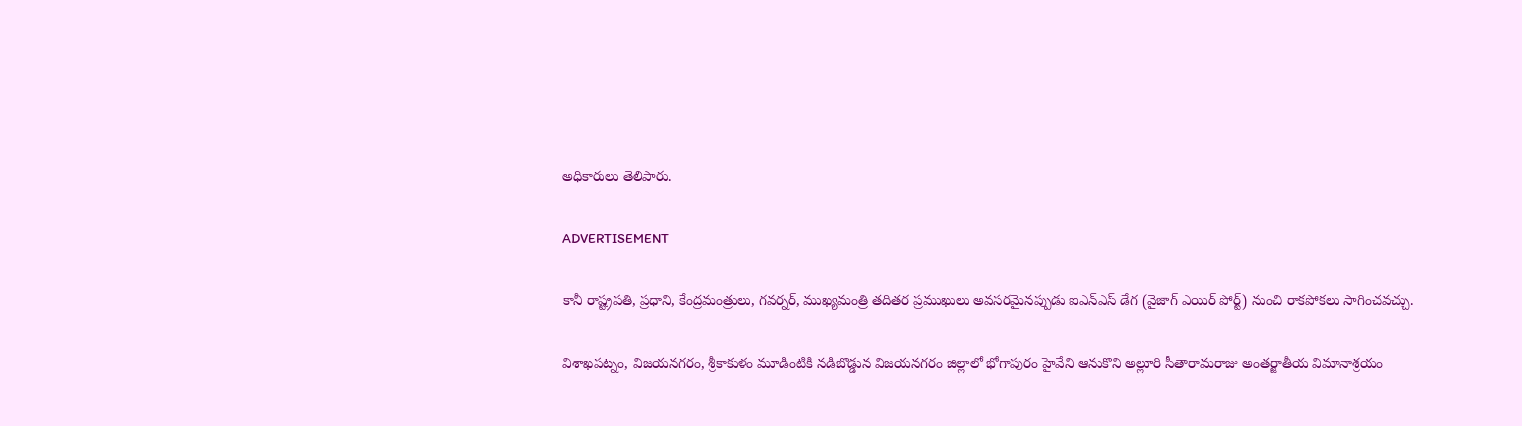అధికారులు తెలిపారు.

ADVERTISEMENT

కానీ రాష్ట్రపతి, ప్రధాని, కేంద్రమంత్రులు, గవర్నర్, ముఖ్యమంత్రి తదితర ప్రముఖులు అవసరమైనప్పుడు ఐఎన్ఎస్ డేగ (వైజాగ్ ఎయిర్ పోర్ట్) నుంచి రాకపోకలు సాగించవచ్చు.

విశాఖపట్నం, విజయనగరం, శ్రీకాకుళం మూడింటికి నడిబొడ్డున విజయనగరం జిల్లాలో భోగాపురం హైవేని ఆనుకొని అల్లూరి సీతారామరాజు అంతర్జాతీయ విమానాశ్రయం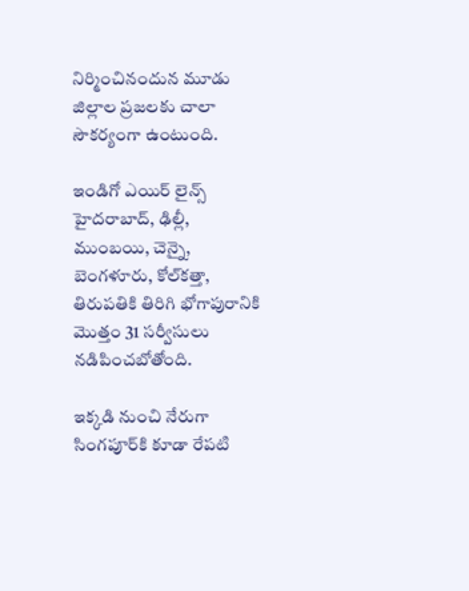నిర్మించినందున మూడు జిల్లాల ప్రజలకు చాలా సౌకర్యంగా ఉంటుంది.

ఇండిగో ఎయిర్ లైన్స్ హైదరాబాద్‌, ఢిల్లీ, ముంబయి, చెన్నై, బెంగళూరు, కోల్‌కత్తా, తిరుపతికి తిరిగి భోగాపురానికి మొత్తం 31 సర్వీసులు నడిపించబోతోంది.

ఇక్కడి నుంచి నేరుగా సింగపూర్‌కి కూడా రేపటి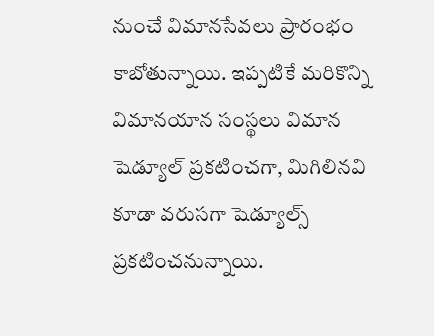నుంచే విమానసేవలు ప్రారంభం కాబోతున్నాయి. ఇప్పటికే మరికొన్ని విమానయాన సంస్థలు విమాన షెడ్యూల్ ప్రకటించగా, మిగిలినవి కూడా వరుసగా షెడ్యూల్స్ ప్రకటించనున్నాయి.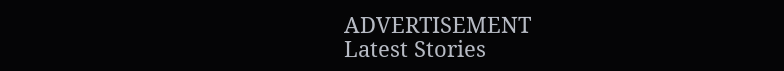ADVERTISEMENT
Latest Stories